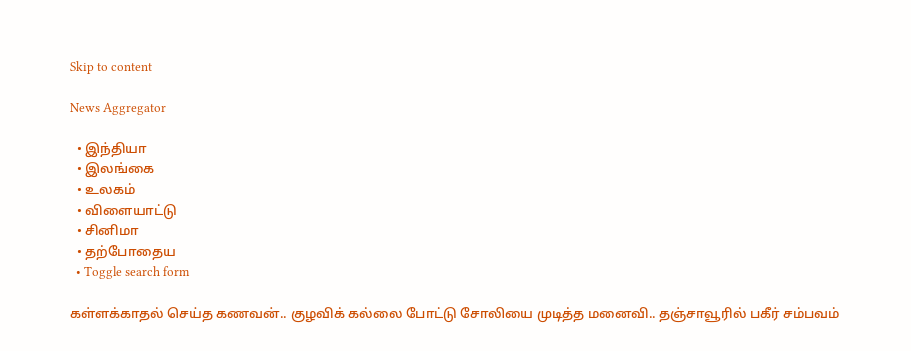Skip to content

News Aggregator

  • இந்தியா
  • இலங்கை
  • உலகம்
  • விளையாட்டு
  • சினிமா
  • தற்போதைய
  • Toggle search form

கள்ளக்காதல் செய்த கணவன்.. குழவிக் கல்லை போட்டு சோலியை முடித்த மனைவி.. தஞ்சாவூரில் பகீர் சம்பவம்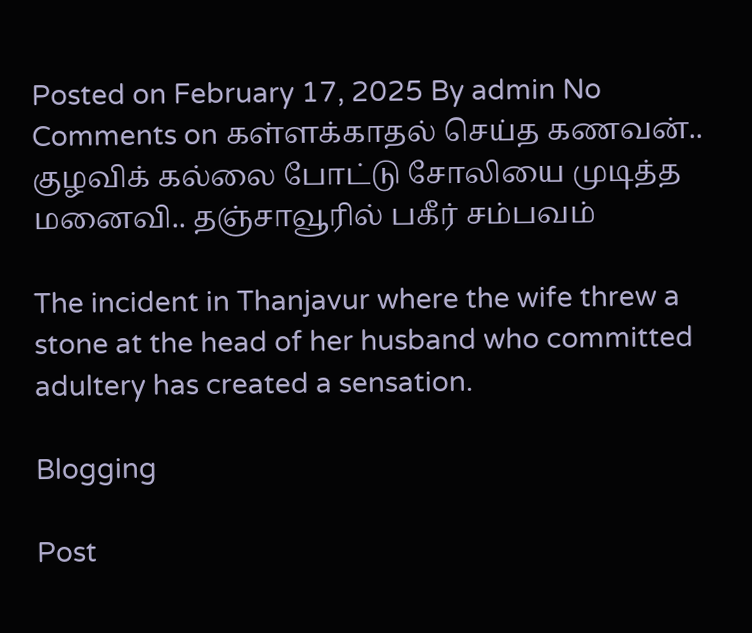Posted on February 17, 2025 By admin No Comments on கள்ளக்காதல் செய்த கணவன்.. குழவிக் கல்லை போட்டு சோலியை முடித்த மனைவி.. தஞ்சாவூரில் பகீர் சம்பவம்

The incident in Thanjavur where the wife threw a stone at the head of her husband who committed adultery has created a sensation.

Blogging

Post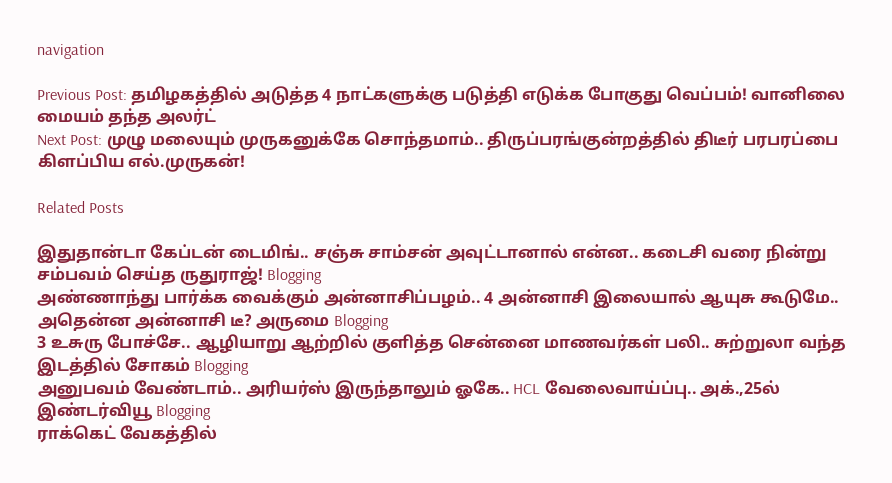navigation

Previous Post: தமிழகத்தில் அடுத்த 4 நாட்களுக்கு படுத்தி எடுக்க போகுது வெப்பம்! வானிலை மையம் தந்த அலர்ட்
Next Post: முழு மலையும் முருகனுக்கே சொந்தமாம்.. திருப்பரங்குன்றத்தில் திடீர் பரபரப்பை கிளப்பிய எல்.முருகன்!

Related Posts

இதுதான்டா கேப்டன் டைமிங்.. சஞ்சு சாம்சன் அவுட்டானால் என்ன.. கடைசி வரை நின்று சம்பவம் செய்த ருதுராஜ்! Blogging
அண்ணாந்து பார்க்க வைக்கும் அன்னாசிப்பழம்.. 4 அன்னாசி இலையால் ஆயுசு கூடுமே.. அதென்ன அன்னாசி டீ? அருமை Blogging
3 உசுரு போச்சே.. ஆழியாறு ஆற்றில் குளித்த சென்னை மாணவர்கள் பலி.. சுற்றுலா வந்த இடத்தில் சோகம் Blogging
அனுபவம் வேண்டாம்.. அரியர்ஸ் இருந்தாலும் ஓகே.. HCL வேலைவாய்ப்பு.. அக்.,25ல் இண்டர்வியூ Blogging
ராக்கெட் வேகத்தில்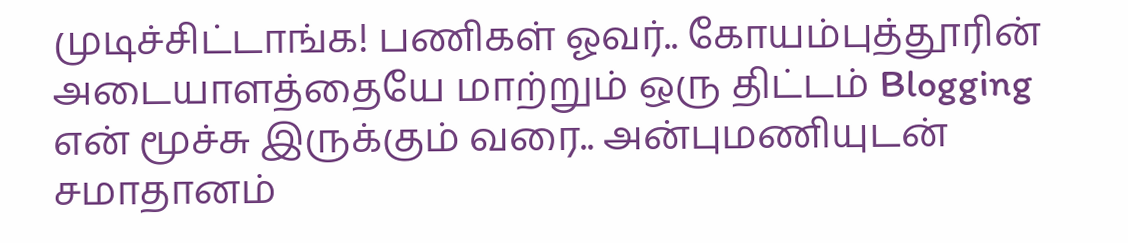முடிச்சிட்டாங்க! பணிகள் ஓவர்.. கோயம்புத்தூரின் அடையாளத்தையே மாற்றும் ஒரு திட்டம் Blogging
என் மூச்சு இருக்கும் வரை.. அன்புமணியுடன் சமாதானம்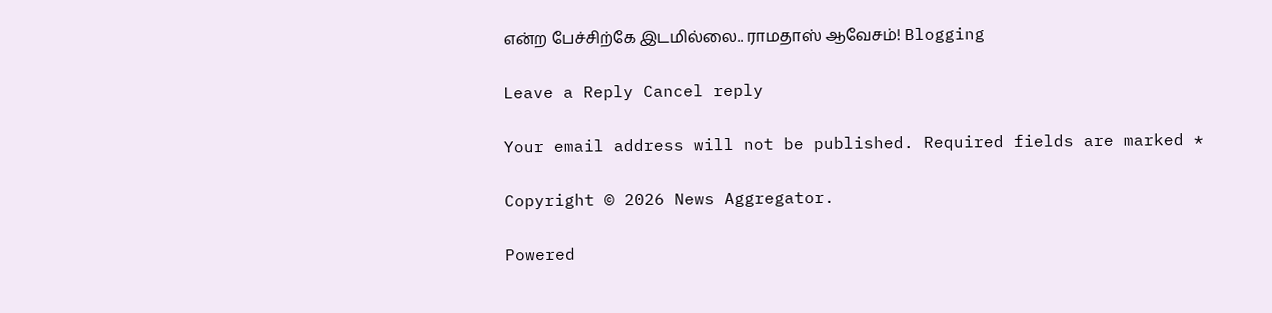என்ற பேச்சிற்கே இடமில்லை.. ராமதாஸ் ஆவேசம்! Blogging

Leave a Reply Cancel reply

Your email address will not be published. Required fields are marked *

Copyright © 2026 News Aggregator.

Powered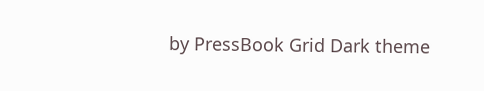by PressBook Grid Dark theme